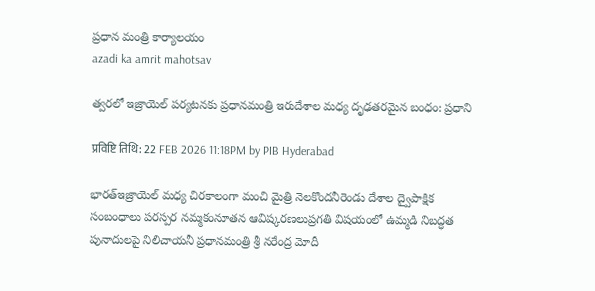ప్రధాన మంత్రి కార్యాలయం
azadi ka amrit mahotsav

త్వరలో ఇజ్రాయెల్‌ పర్యటనకు ప్రధానమంత్రి ఇరుదేశాల మధ్య దృఢతరమైన బంధం: ప్రధాని

प्रविष्टि तिथि: 22 FEB 2026 11:18PM by PIB Hyderabad

భారత్ఇజ్రాయెల్ మధ్య చిరకాలంగా మంచి మైత్రి నెలకొందనీరెండు దేశాల ద్వైపాక్షిక సంబంధాలు పరస్పర నమ్మకంనూతన ఆవిష్కరణలుప్రగతి విషయంలో ఉమ్మడి నిబద్ధత పునాదులపై నిలిచాయనీ ప్రధానమంత్రి శ్రీ నరేంద్ర మోదీ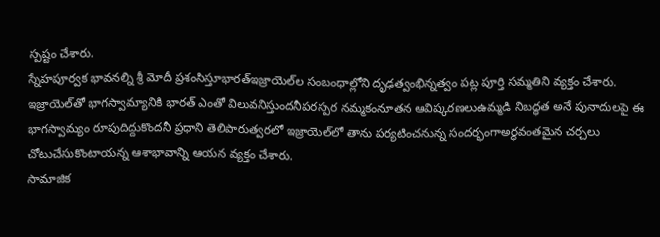స్పష్టం చేశారు.
స్నేహపూర్వక భావనల్ని శ్రీ మోదీ ప్రశంసిస్తూభారత్ఇజ్రాయెల్‌ల సంబంధాల్లోని దృఢత్వంభిన్నత్వం పట్ల పూర్తి సమ్మతిని వ్యక్తం చేశారు.
ఇజ్రాయెల్‌తో భాగస్వామ్యానికి భారత్ ఎంతో విలువనిస్తుందనీపరస్పర నమ్మకంనూతన ఆవిష్కరణలుఉమ్మడి నిబద్ధత అనే పునాదులపై ఈ భాగస్వామ్యం రూపుదిద్దుకొందనీ ప్రధాని తెలిపారుత్వరలో ఇజ్రాయెల్‌లో తాను పర్యటించనున్న సందర్భంగాఅర్థవంతమైన చర్చలు చోటుచేసుకొంటాయన్న ఆశాభావాన్ని ఆయన వ్యక్తం చేశారు.
సామాజిక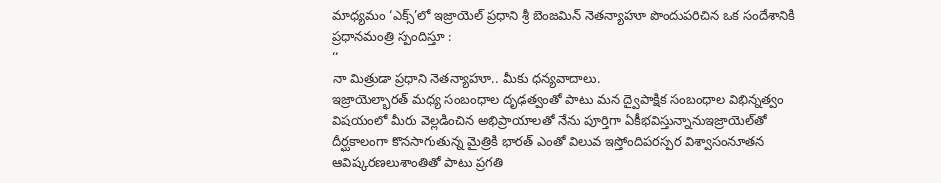మాధ్యమం ‘ఎక్స్’లో ఇజ్రాయెల్ ప్రధాని శ్రీ బెంజమిన్ నెతన్యాహూ పొందుపరిచిన ఒక సందేశానికి ప్రధానమంత్రి స్పందిస్తూ :
‘‘
నా మిత్రుడా ప్రధాని నెతన్యాహూ.. మీకు ధన్యవాదాలు.
ఇజ్రాయెల్భారత్ మధ్య సంబంధాల దృఢత్వంతో పాటు మన ద్వైపాక్షిక సంబంధాల విభిన్నత్వం విషయంలో మీరు వెల్లడించిన అభిప్రాయాలతో నేను పూర్తిగా ఏకీభవిస్తున్నానుఇజ్రాయెల్‌తో దీర్ఘకాలంగా కొనసాగుతున్న మైత్రికి భారత్ ఎంతో విలువ ఇస్తోందిపరస్పర విశ్వాసంనూతన ఆవిష్కరణలుశాంతితో పాటు ప్రగతి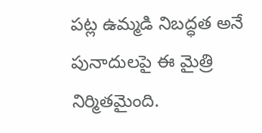పట్ల ఉమ్మడి నిబద్ధత అనే పునాదులపై ఈ మైత్రి నిర్మితమైంది.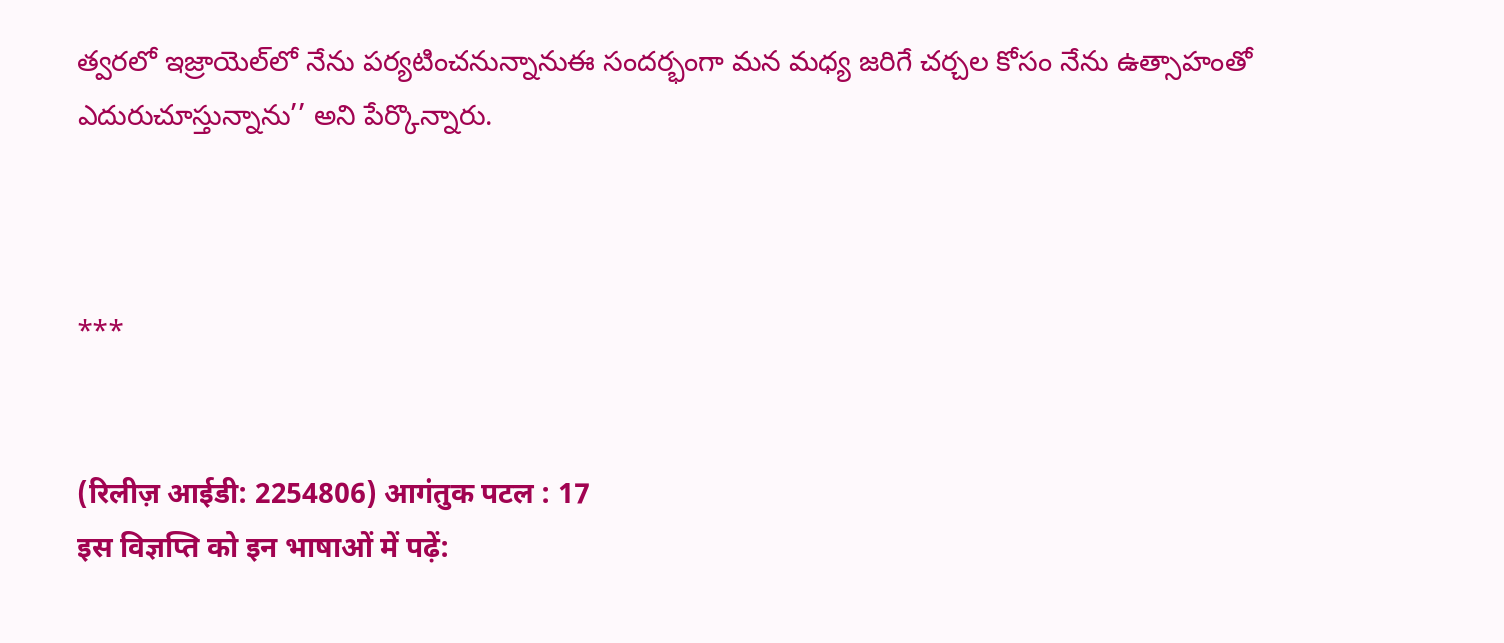త్వరలో ఇజ్రాయెల్‌లో నేను పర్యటించనున్నానుఈ సందర్భంగా మన మధ్య జరిగే చర్చల కోసం నేను ఉత్సాహంతో ఎదురుచూస్తున్నాను’’ అని పేర్కొన్నారు.



***


(रिलीज़ आईडी: 2254806) आगंतुक पटल : 17
इस विज्ञप्ति को इन भाषाओं में पढ़ें: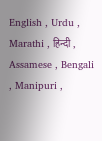English , Urdu , Marathi , हिन्दी , Assamese , Bengali , Manipuri ,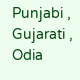Punjabi , Gujarati , Odia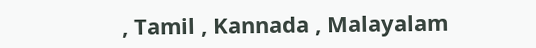, Tamil , Kannada , Malayalam